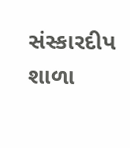સંસ્કારદીપ શાળા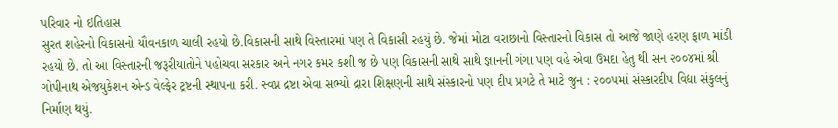પરિવાર નો ઇતિહાસ
સુરત શહેરનો વિકાસનો યૌવનકાળ ચાલી રહયો છે.વિકાસની સાથે વિસ્તારમાં પણ તે વિકાસી રહયું છે. જેમાં મોટા વરાછાનો વિસ્તારનો વિકાસ તો આજે જાણે હરણ ફાળ માંડી રહયો છે. તો આ વિસ્તારની જરૂરીયાતોને પહોચવા સરકાર અને નગર કમર કશી જ છે પણ વિકાસની સાથે સાથે જ્ઞાનની ગંગા પણ વહે એવા ઉમદા હેતુ થી સન ૨૦૦૪માં શ્રી ગોપીનાથ એજયુકેશન એન્ડ વેલ્ફેર ટ્રષ્ટની સ્થાપના કરી. સ્વપ્ન દ્રષ્ટા એવા સભ્યો દ્રારા શિક્ષણની સાથે સંસ્કારનો પણ દીપ પ્રગટે તે માટે જુન : ૨૦૦૫માં સંસ્કારદીપ વિદ્યા સંકુલનું નિર્માણ થયું.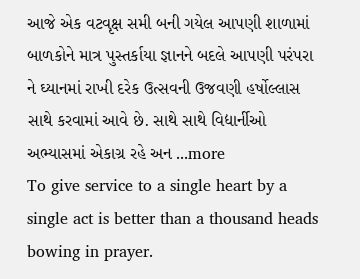આજે એક વટવૃક્ષ સમી બની ગયેલ આપણી શાળામાં બાળકોને માત્ર પુસ્તર્કાયા જ્ઞાનને બદલે આપણી પરંપરા ને ઘ્યાનમાં રાખી દરેક ઉત્સવની ઉજવણી હર્ષોલ્લાસ સાથે કરવામાં આવે છે. સાથે સાથે વિદ્યાર્નીઓ અભ્યાસમાં એકાગ્ર રહે અન ...more
To give service to a single heart by a single act is better than a thousand heads bowing in prayer.